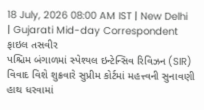18 July, 2026 08:00 AM IST | New Delhi | Gujarati Mid-day Correspondent
ફાઇલ તસવીર
પશ્ચિમ બંગાળમાં સ્પેશ્યલ ઇન્ટેન્સિવ રિવિઝન (SIR) વિવાદ વિશે શુક્રવારે સુપ્રીમ કોર્ટમાં મહત્ત્વની સુનાવણી હાથ ધરવામાં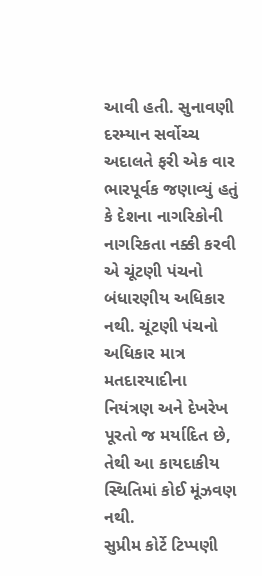આવી હતી. સુનાવણી દરમ્યાન સર્વોચ્ચ અદાલતે ફરી એક વાર ભારપૂર્વક જણાવ્યું હતું કે દેશના નાગરિકોની નાગરિકતા નક્કી કરવી એ ચૂંટણી પંચનો બંધારણીય અધિકાર નથી. ચૂંટણી પંચનો અધિકાર માત્ર મતદારયાદીના નિયંત્રણ અને દેખરેખ પૂરતો જ મર્યાદિત છે, તેથી આ કાયદાકીય સ્થિતિમાં કોઈ મૂંઝવણ નથી.
સુપ્રીમ કોર્ટે ટિપ્પણી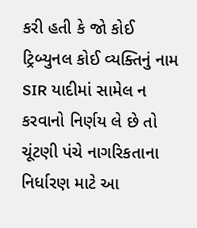કરી હતી કે જો કોઈ ટ્રિબ્યુનલ કોઈ વ્યક્તિનું નામ SIR યાદીમાં સામેલ ન કરવાનો નિર્ણય લે છે તો ચૂંટણી પંચે નાગરિકતાના નિર્ધારણ માટે આ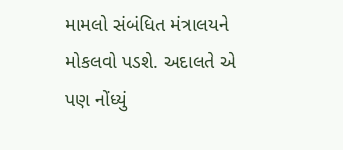મામલો સંબંધિત મંત્રાલયને મોકલવો પડશે. અદાલતે એ પણ નોંધ્યું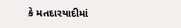કે મતદારયાદીમાં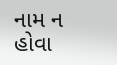નામ ન હોવા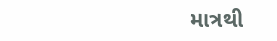માત્રથી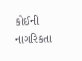કોઈની નાગરિકતા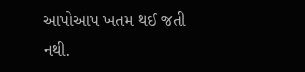આપોઆપ ખતમ થઈ જતી નથી.